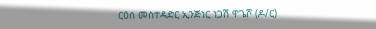ርዕሰ መስተዳድር ኢንጅነር ነጋሽ ዋጌሾ (ዶ/ር)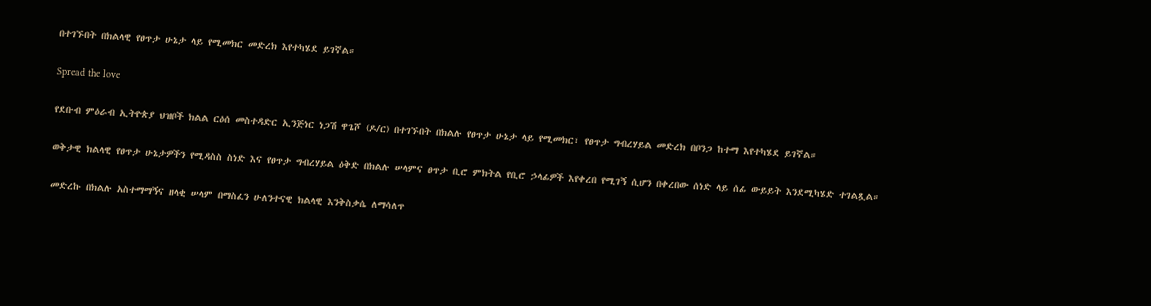በተገኙበት በክልላዊ የፀጥታ ሁኔታ ላይ የሚመክር መድረክ እየተካሄደ ይገኛል።

Spread the love

የደቡብ ምዕራብ ኢትዮጵያ ህዝቦች ክልል ርዕሰ መስተዳድር ኢንጅነር ነጋሽ ዋጌሾ (ዶ/ር) በተገኙበት በክልሉ የፀጥታ ሁኔታ ላይ የሚመክር፣ የፀጥታ ግብረሃይል መድረክ በቦንጋ ከተማ እየተካሄደ ይገኛል።

ወቅታዊ ክልላዊ የፀጥታ ሁኔታዎችን የሚዳስስ ስነድ እና የፀጥታ ግብረሃይል ዕቅድ በክልሉ ሠላምና ፀጥታ ቢሮ ምክትል የቢሮ ኃላፊዎች እየቀረበ የሚገኝ ሲሆን በቀረበው ሰነድ ላይ ሰፊ ውይይት እንደሚካሄድ ተገልጿል።

መድረኩ በክልሉ አስተማማኝና ዘላቂ ሠላም በማስፈን ሁለንተናዊ ክልላዊ እንቅስቃሴ ለማሳለጥ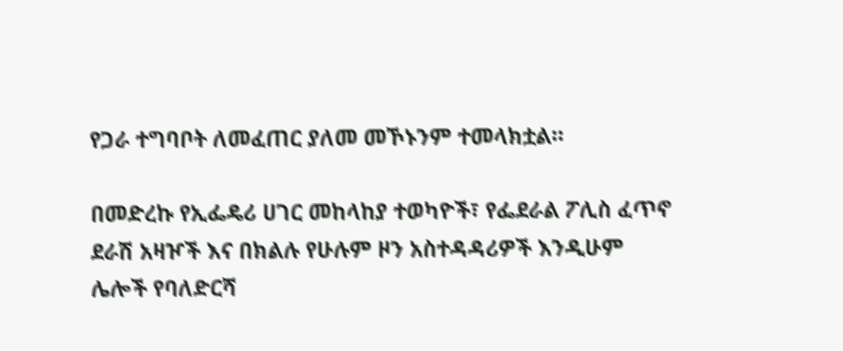የጋራ ተግባቦት ለመፈጠር ያለመ መኾኑንም ተመላክቷል።

በመድረኩ የኢፌዴሪ ሀገር መከላከያ ተወካዮች፣ የፌደራል ፖሊስ ፈጥኖ ደራሽ አዛዦች እና በክልሉ የሁሉም ዞን አስተዳዳሪዎች እንዲሁም ሌሎች የባለድርሻ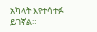አካላት እየተሳተፉ ይገኛል።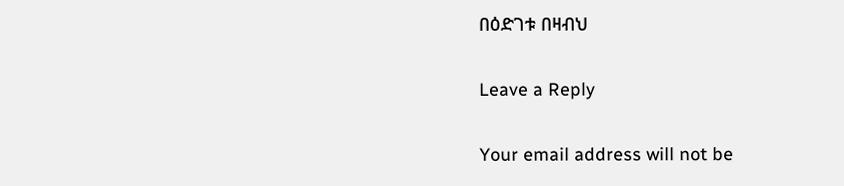በዕድገቱ በዛብህ

Leave a Reply

Your email address will not be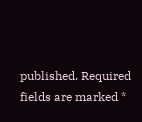published. Required fields are marked *